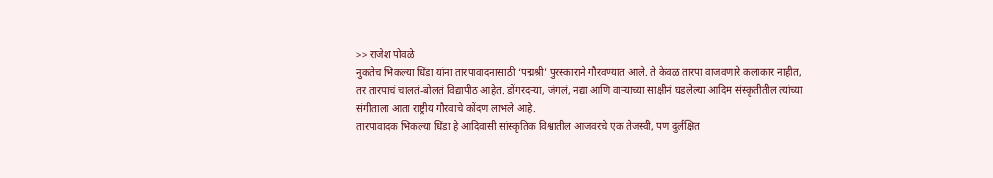>> राजेश पोवळे
नुकतेच भिकल्या धिंडा यांना तारपावादनासाठी ‘पद्मश्री’ पुरस्काराने गौरवण्यात आले. ते केवळ तारपा वाजवणारे कलाकार नाहीत, तर तारपाचं चालतं-बोलतं विद्यापीठ आहेत. डोंगरदऱ्या, जंगलं, नद्या आणि वाऱ्याच्या साक्षीनं घडलेल्या आदिम संस्कृतीतील त्यांच्या संगीताला आता राष्ट्रीय गौरवाचे कोंदण लाभले आहे.
तारपावादक भिकल्या धिंडा हे आदिवासी सांस्कृतिक विश्वातील आजवरचे एक तेजस्वी, पण दुर्लक्षित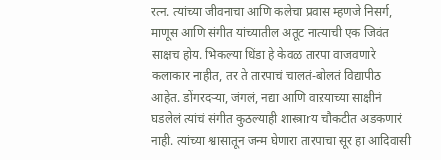रत्न. त्यांच्या जीवनाचा आणि कलेचा प्रवास म्हणजे निसर्ग, माणूस आणि संगीत यांच्यातील अतूट नात्याची एक जिवंत साक्षच होय. भिकल्या धिंडा हे केवळ तारपा वाजवणारे कलाकार नाहीत, तर ते तारपाचं चालतं-बोलतं विद्यापीठ आहेत. डोंगरदऱ्या, जंगलं, नद्या आणि वाऱयाच्या साक्षीनं घडलेलं त्यांचं संगीत कुठल्याही शास्त्राrय चौकटीत अडकणारं नाही. त्यांच्या श्वासातून जन्म घेणारा तारपाचा सूर हा आदिवासी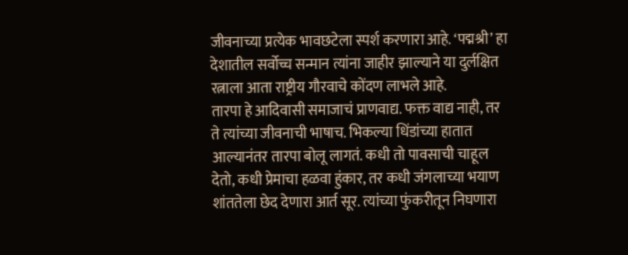जीवनाच्या प्रत्येक भावछटेला स्पर्श करणारा आहे. ‘पद्मश्री’ हा देशातील सर्वोच्च सन्मान त्यांना जाहीर झाल्याने या दुर्लक्षित रत्नाला आता राष्ट्रीय गौरवाचे कोंदण लाभले आहे.
तारपा हे आदिवासी समाजाचं प्राणवाद्य. फक्त वाद्य नाही, तर ते त्यांच्या जीवनाची भाषाच. भिकल्या धिंडांच्या हातात आल्यानंतर तारपा बोलू लागतं. कधी तो पावसाची चाहूल देतो, कधी प्रेमाचा हळवा हुंकार, तर कधी जंगलाच्या भयाण शांततेला छेद देणारा आर्त सूर. त्यांच्या फुंकरीतून निघणारा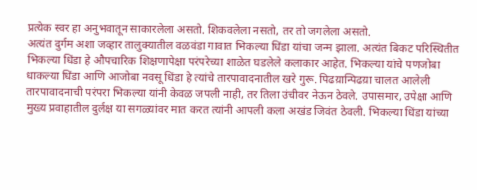प्रत्येक स्वर हा अनुभवातून साकारलेला असतो. शिकवलेला नसतो, तर तो जगलेला असतो.
अत्यंत दुर्गम अशा जव्हार तालुक्यातील वळवंडा गावात भिकल्या धिंडा यांचा जन्म झाला. अत्यंत बिकट परिस्थितीत भिकल्या धिंडा हे औपचारिक शिक्षणापेक्षा परंपरेच्या शाळेत घडलेले कलाकार आहेत. भिकल्या यांचे पणजोबा धाकल्या धिंडा आणि आजोबा नवसू धिंडा हे त्यांचे तारपावादनातील खरे गुरू. पिढय़ान्पिढय़ा चालत आलेली तारपावादनाची परंपरा भिकल्या यांनी केवळ जपली नाही, तर तिला उंचीवर नेऊन ठेवले. उपासमार, उपेक्षा आणि मुख्य प्रवाहातील दुर्लक्ष या सगळ्यांवर मात करत त्यांनी आपली कला अखंड जिवंत ठेवली. भिकल्या धिंडा यांच्या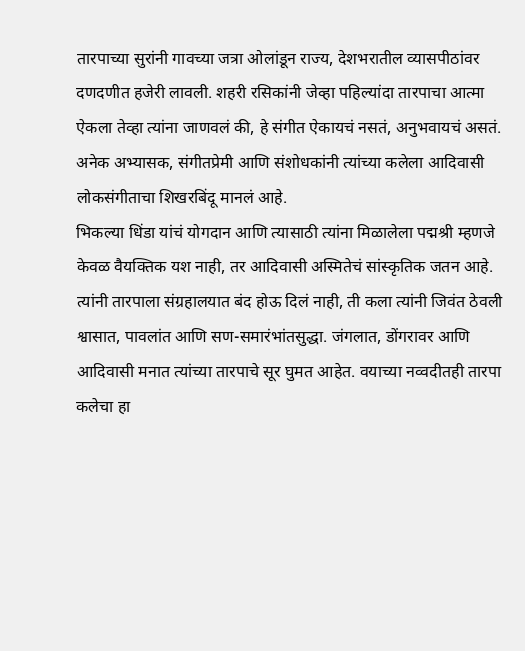तारपाच्या सुरांनी गावच्या जत्रा ओलांडून राज्य, देशभरातील व्यासपीठांवर दणदणीत हजेरी लावली. शहरी रसिकांनी जेव्हा पहिल्यांदा तारपाचा आत्मा ऐकला तेव्हा त्यांना जाणवलं की, हे संगीत ऐकायचं नसतं, अनुभवायचं असतं. अनेक अभ्यासक, संगीतप्रेमी आणि संशोधकांनी त्यांच्या कलेला आदिवासी लोकसंगीताचा शिखरबिंदू मानलं आहे.
भिकल्या धिंडा यांचं योगदान आणि त्यासाठी त्यांना मिळालेला पद्मश्री म्हणजे केवळ वैयक्तिक यश नाही, तर आदिवासी अस्मितेचं सांस्कृतिक जतन आहे. त्यांनी तारपाला संग्रहालयात बंद होऊ दिलं नाही, ती कला त्यांनी जिवंत ठेवली श्वासात, पावलांत आणि सण-समारंभांतसुद्धा. जंगलात, डोंगरावर आणि आदिवासी मनात त्यांच्या तारपाचे सूर घुमत आहेत. वयाच्या नव्वदीतही तारपा कलेचा हा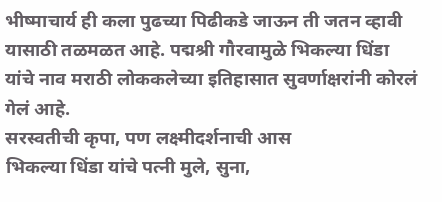भीष्माचार्य ही कला पुढच्या पिढीकडे जाऊन ती जतन व्हावी यासाठी तळमळत आहे. पद्मश्री गौरवामुळे भिकल्या धिंडा यांचे नाव मराठी लोककलेच्या इतिहासात सुवर्णाक्षरांनी कोरलं गेलं आहे.
सरस्वतीची कृपा, पण लक्ष्मीदर्शनाची आस
भिकल्या धिंडा यांचे पत्नी मुले, सुना,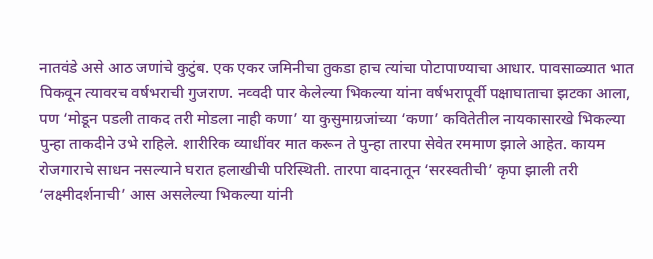नातवंडे असे आठ जणांचे कुटुंब. एक एकर जमिनीचा तुकडा हाच त्यांचा पोटापाण्याचा आधार. पावसाळ्यात भात पिकवून त्यावरच वर्षभराची गुजराण. नव्वदी पार केलेल्या भिकल्या यांना वर्षभरापूर्वी पक्षाघाताचा झटका आला, पण ‘मोडून पडली ताकद तरी मोडला नाही कणा’ या कुसुमाग्रजांच्या ‘कणा’ कवितेतील नायकासारखे भिकल्या पुन्हा ताकदीने उभे राहिले. शारीरिक व्याधींवर मात करून ते पुन्हा तारपा सेवेत रममाण झाले आहेत. कायम रोजगाराचे साधन नसल्याने घरात हलाखीची परिस्थिती. तारपा वादनातून ‘सरस्वतीची’ कृपा झाली तरी ‘लक्ष्मीदर्शनाची’ आस असलेल्या भिकल्या यांनी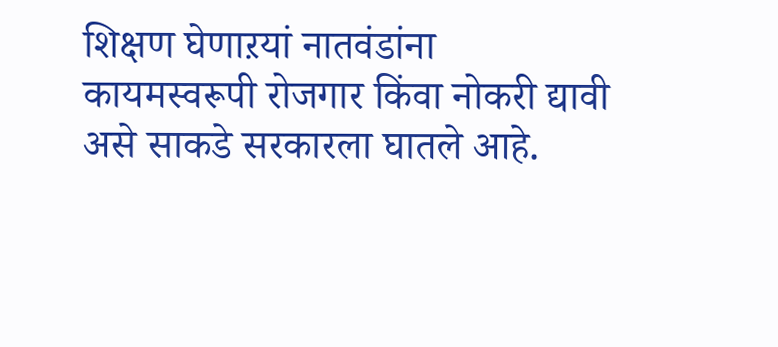शिक्षण घेणाऱयां नातवंडांना कायमस्वरूपी रोजगार किंवा नोकरी द्यावी असे साकडे सरकारला घातले आहे.